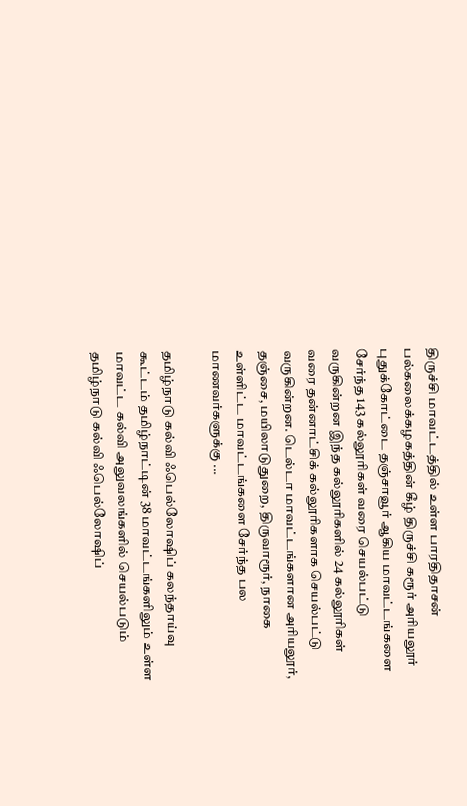திருச்சி மாவட்டத்தில் உள்ள பாரதிதாசன் பல்கலைக்கழகத்தின் கீழ் திருச்சி கரூர் அரியலூர் புதுக்கோட்டை தஞ்சாவூர் ஆகிய மாவட்டங்களை சேர்ந்த 143 கல்லூரிகள் வரை செயல்பட்டு வருகின்றன இந்த கல்லூரிகளில் 24 கல்லூரிகள் வரை தன்னாட்சிக் கல்லூரிகளாக செயல்பட்டு வருகின்றன. டெல்டா மாவட்டங்களான அரியலூர், தஞ்சை, மயிலாடுதுறை, திருவாரூர், நாகை உள்ளிட்ட மாவட்டங்களை சேர்ந்த பல மாணவர்களுக்கு ...

தமிழ்நாடு கல்வி ஃபெல்லோஷிப் கலந்தாய்வு கூட்டம் தமிழ்நாட்டின் 38 மாவட்டங்களிலும் உள்ள மாவட்ட கல்வி அலுவலங்களில் செயல்படும் தமிழ்நாடு கல்வி ஃபெல்லோஷிப்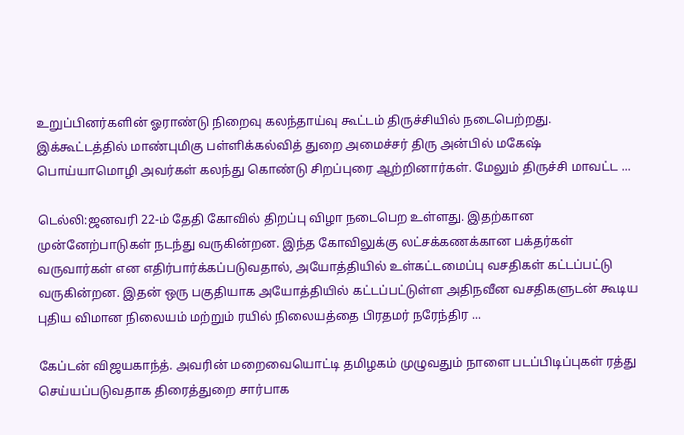உறுப்பினர்களின் ஓராண்டு நிறைவு கலந்தாய்வு கூட்டம் திருச்சியில் நடைபெற்றது. இக்கூட்டத்தில் மாண்புமிகு பள்ளிக்கல்வித் துறை அமைச்சர் திரு அன்பில் மகேஷ் பொய்யாமொழி அவர்கள் கலந்து கொண்டு சிறப்புரை ஆற்றினார்கள். மேலும் திருச்சி மாவட்ட ...

டெல்லி:ஜனவரி 22-ம் தேதி கோவில் திறப்பு விழா நடைபெற உள்ளது. இதற்கான முன்னேற்பாடுகள் நடந்து வருகின்றன. இந்த கோவிலுக்கு லட்சக்கணக்கான பக்தர்கள் வருவார்கள் என எதிர்பார்க்கப்படுவதால், அயோத்தியில் உள்கட்டமைப்பு வசதிகள் கட்டப்பட்டு வருகின்றன. இதன் ஒரு பகுதியாக அயோத்தியில் கட்டப்பட்டுள்ள அதிநவீன வசதிகளுடன் கூடிய புதிய விமான நிலையம் மற்றும் ரயில் நிலையத்தை பிரதமர் நரேந்திர ...

கேப்டன் விஜயகாந்த். அவரின் மறைவையொட்டி தமிழகம் முழுவதும் நாளை படப்பிடிப்புகள் ரத்து செய்யப்படுவதாக திரைத்துறை சார்பாக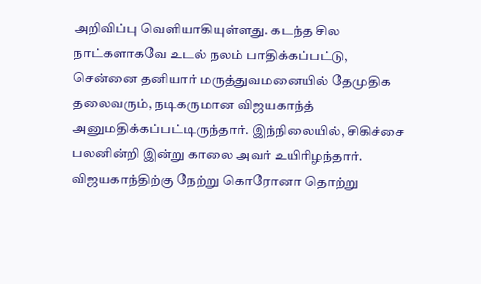அறிவிப்பு வெளியாகியுள்ளது. கடந்த சில நாட்களாகவே உடல் நலம் பாதிக்கப்பட்டு, சென்னை தனியார் மருத்துவமனையில் தேமுதிக தலைவரும், நடிகருமான விஜயகாந்த் அனுமதிக்கப்பட்டிருந்தார். இந்நிலையில், சிகிச்சை பலனின்றி இன்று காலை அவர் உயிரிழந்தார். விஜயகாந்திற்கு நேற்று கொரோனா தொற்று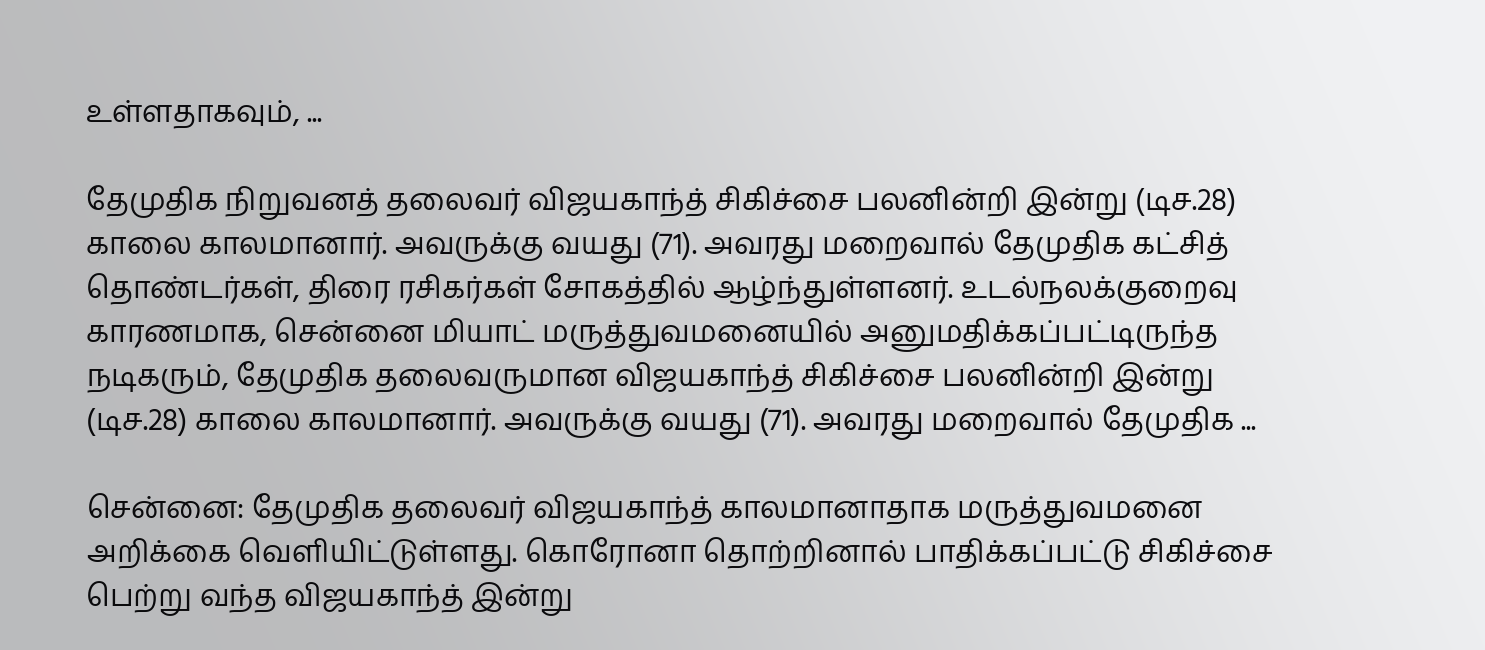உள்ளதாகவும், ...

தேமுதிக நிறுவனத் தலைவர் விஜயகாந்த் சிகிச்சை பலனின்றி இன்று (டிச.28) காலை காலமானார். அவருக்கு வயது (71). அவரது மறைவால் தேமுதிக கட்சித் தொண்டர்கள், திரை ரசிகர்கள் சோகத்தில் ஆழ்ந்துள்ளனர். உடல்நலக்குறைவு காரணமாக, சென்னை மியாட் மருத்துவமனையில் அனுமதிக்கப்பட்டிருந்த நடிகரும், தேமுதிக தலைவருமான விஜயகாந்த் சிகிச்சை பலனின்றி இன்று (டிச.28) காலை காலமானார். அவருக்கு வயது (71). அவரது மறைவால் தேமுதிக ...

சென்னை: தேமுதிக தலைவர் விஜயகாந்த் காலமானாதாக மருத்துவமனை அறிக்கை வெளியிட்டுள்ளது. கொரோனா தொற்றினால் பாதிக்கப்பட்டு சிகிச்சை பெற்று வந்த விஜயகாந்த் இன்று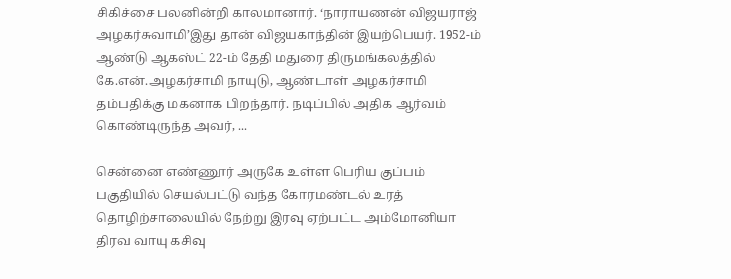சிகிச்சை பலனின்றி காலமானார். ‘நாராயணன் விஜயராஜ் அழகர்சுவாமி’இது தான் விஜயகாந்தின் இயற்பெயர். 1952-ம் ஆண்டு ஆகஸ்ட் 22-ம் தேதி மதுரை திருமங்கலத்தில் கே.என்.அழகர்சாமி நாயுடு, ஆண்டாள் அழகர்சாமி தம்பதிக்கு மகனாக பிறந்தார். நடிப்பில் அதிக ஆர்வம் கொண்டிருந்த அவர், ...

சென்னை எண்ணூர் அருகே உள்ள பெரிய குப்பம் பகுதியில் செயல்பட்டு வந்த கோரமண்டல் உரத் தொழிற்சாலையில் நேற்று இரவு ஏற்பட்ட அம்மோனியா திரவ வாயு கசிவு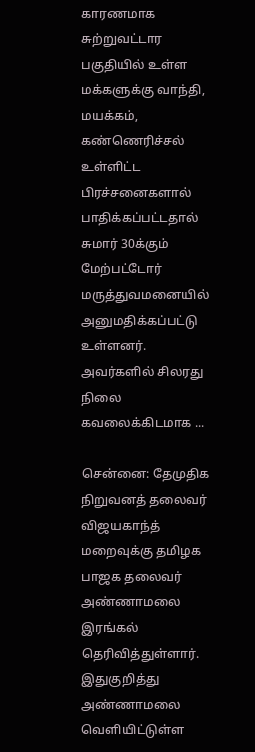காரணமாக சுற்றுவட்டார பகுதியில் உள்ள மக்களுக்கு வாந்தி, மயக்கம், கண்ணெரிச்சல் உள்ளிட்ட பிரச்சனைகளால் பாதிக்கப்பட்டதால் சுமார் 30க்கும் மேற்பட்டோர் மருத்துவமனையில் அனுமதிக்கப்பட்டு உள்ளனர். அவர்களில் சிலரது நிலை கவலைக்கிடமாக ...

சென்னை: தேமுதிக நிறுவனத் தலைவர் விஜயகாந்த் மறைவுக்கு தமிழக பாஜக தலைவர் அண்ணாமலை இரங்கல் தெரிவித்துள்ளார். இதுகுறித்து அண்ணாமலை வெளியிட்டுள்ள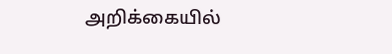அறிக்கையில்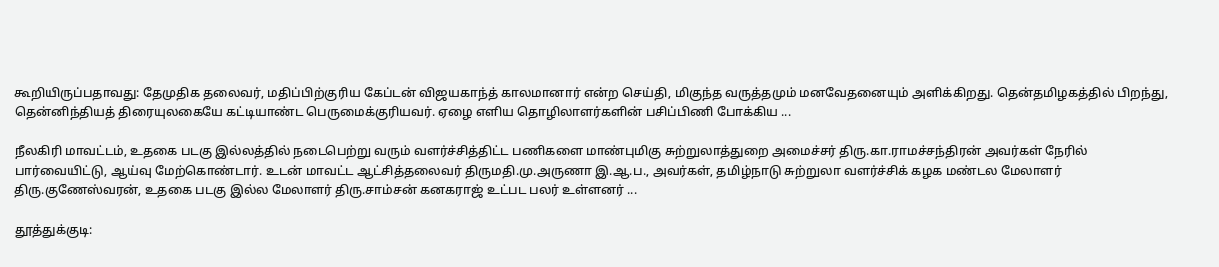கூறியிருப்பதாவது: தேமுதிக தலைவர், மதிப்பிற்குரிய கேப்டன் விஜயகாந்த் காலமானார் என்ற செய்தி, மிகுந்த வருத்தமும் மனவேதனையும் அளிக்கிறது. தென்தமிழகத்தில் பிறந்து, தென்னிந்தியத் திரையுலகையே கட்டியாண்ட பெருமைக்குரியவர். ஏழை எளிய தொழிலாளர்களின் பசிப்பிணி போக்கிய ...

நீலகிரி மாவட்டம், உதகை படகு இல்லத்தில் நடைபெற்று வரும் வளர்ச்சித்திட்ட பணிகளை மாண்புமிகு சுற்றுலாத்துறை அமைச்சர் திரு.கா.ராமச்சந்திரன் அவர்கள் நேரில் பார்வையிட்டு, ஆய்வு மேற்கொண்டார். உடன் மாவட்ட ஆட்சித்தலைவர் திருமதி.மு.அருணா இ.ஆ.ப., அவர்கள், தமிழ்நாடு சுற்றுலா வளர்ச்சிக் கழக மண்டல மேலாளர் திரு.குணேஸ்வரன், உதகை படகு இல்ல மேலாளர் திரு.சாம்சன் கனகராஜ் உட்பட பலர் உள்ளனர் ...

தூத்துக்குடி: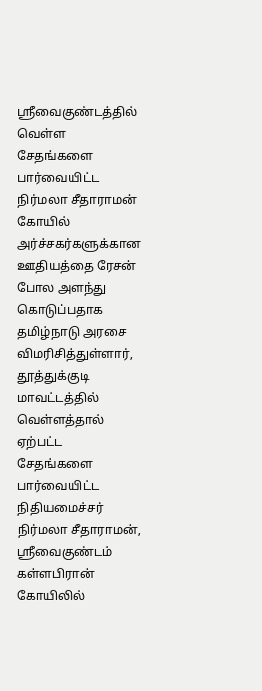ஸ்ரீவைகுண்டத்தில் வெள்ள சேதங்களை பார்வையிட்ட நிர்மலா சீதாராமன் கோயில் அர்ச்சகர்களுக்கான ஊதியத்தை ரேசன் போல அளந்து கொடுப்பதாக தமிழ்நாடு அரசை விமரிசித்துள்ளார், தூத்துக்குடி மாவட்டத்தில் வெள்ளத்தால் ஏற்பட்ட சேதங்களை பார்வையிட்ட நிதியமைச்சர் நிர்மலா சீதாராமன், ஸ்ரீவைகுண்டம் கள்ளபிரான் கோயிலில்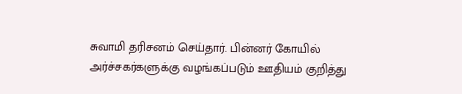சுவாமி தரிசனம் செய்தார். பின்னர் கோயில் அர்ச்சகர்களுக்கு வழங்கப்படும் ஊதியம் குறித்து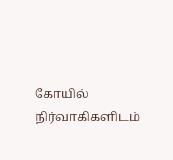கோயில் நிர்வாகிகளிடம்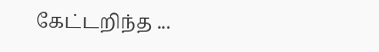கேட்டறிந்த ...